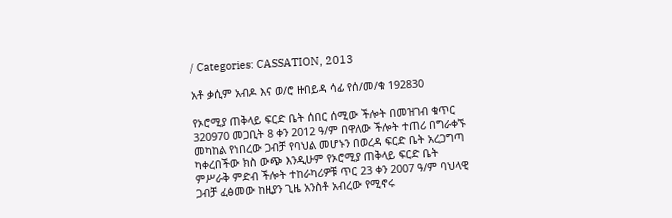/ Categories: CASSATION, 2013

አቶ ቃሲም አብዶ እና ወ/ሮ ዙበይዳ ሳፊ የሰ/መ/ቁ 192830

የኦሮሚያ ጠቅላይ ፍርድ ቤት ሰበር ሰሚው ችሎት በመዝገብ ቁጥር 320970 መጋቢት 8 ቀን 2012 ዓ/ም በዋለው ችሎት ተጠሪ በግራቀኙ መካከል የነበረው ጋብቻ የባህል መሆኑን በወረዳ ፍርድ ቤት አረጋግጣ ካቀረበችው ክስ ውጭ እንዲሁም የኦሮሚያ ጠቅላይ ፍርድ ቤት ምሥራቅ ምድብ ችሎት ተከራካሪዎቹ ጥር 23 ቀን 2007 ዓ/ም ባህላዊ ጋብቻ ፈፅመው ከዚያን ጊዜ አንስቶ አብረው የሚኖሩ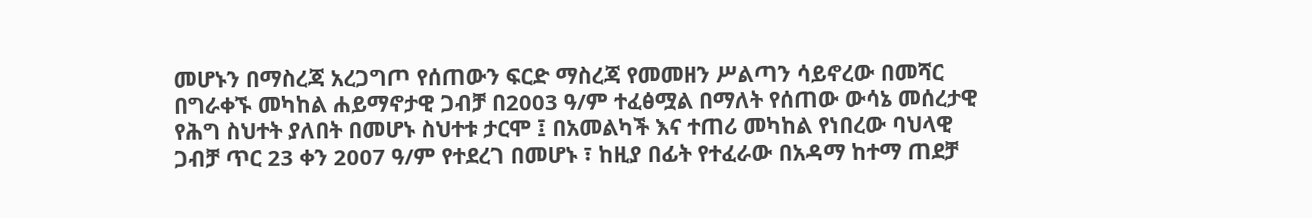መሆኑን በማስረጃ አረጋግጦ የሰጠውን ፍርድ ማስረጃ የመመዘን ሥልጣን ሳይኖረው በመሻር በግራቀኙ መካከል ሐይማኖታዊ ጋብቻ በ2003 ዓ/ም ተፈፅሟል በማለት የሰጠው ውሳኔ መሰረታዊ የሕግ ስህተት ያለበት በመሆኑ ስህተቱ ታርሞ ፤ በአመልካች እና ተጠሪ መካከል የነበረው ባህላዊ ጋብቻ ጥር 23 ቀን 2007 ዓ/ም የተደረገ በመሆኑ ፣ ከዚያ በፊት የተፈራው በአዳማ ከተማ ጠደቻ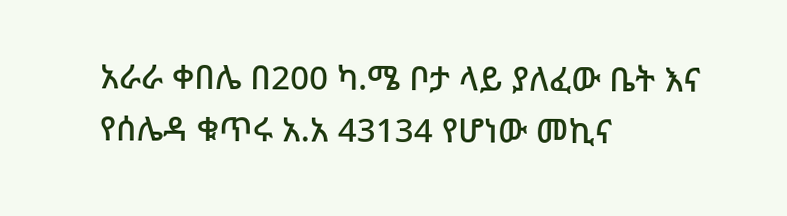አራራ ቀበሌ በ200 ካ.ሜ ቦታ ላይ ያለፈው ቤት እና የሰሌዳ ቁጥሩ አ.አ 43134 የሆነው መኪና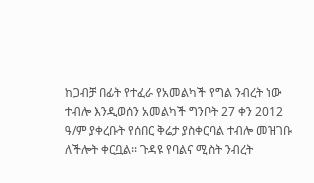ከጋብቻ በፊት የተፈራ የአመልካች የግል ንብረት ነው ተብሎ እንዲወሰን አመልካች ግንቦት 27 ቀን 2012 ዓ/ም ያቀረቡት የሰበር ቅሬታ ያስቀርባል ተብሎ መዝገቡ ለችሎት ቀርቧል፡፡ ጉዳዩ የባልና ሚስት ንብረት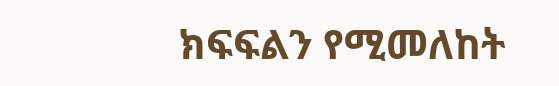ክፍፍልን የሚመለከት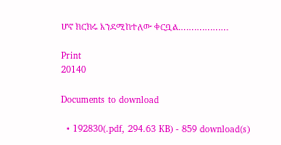ሆኖ ክርክሩ እንደሚከተለው ቀርቧል……………….

Print
20140

Documents to download

  • 192830(.pdf, 294.63 KB) - 859 download(s)